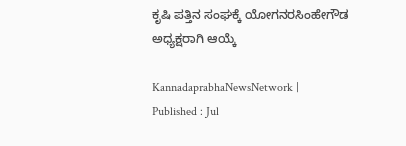ಕೃಷಿ ಪತ್ತಿನ ಸಂಘಕ್ಕೆ ಯೋಗನರಸಿಂಹೇಗೌಡ ಅಧ್ಯಕ್ಷರಾಗಿ ಆಯ್ಕೆ

KannadaprabhaNewsNetwork |
Published : Jul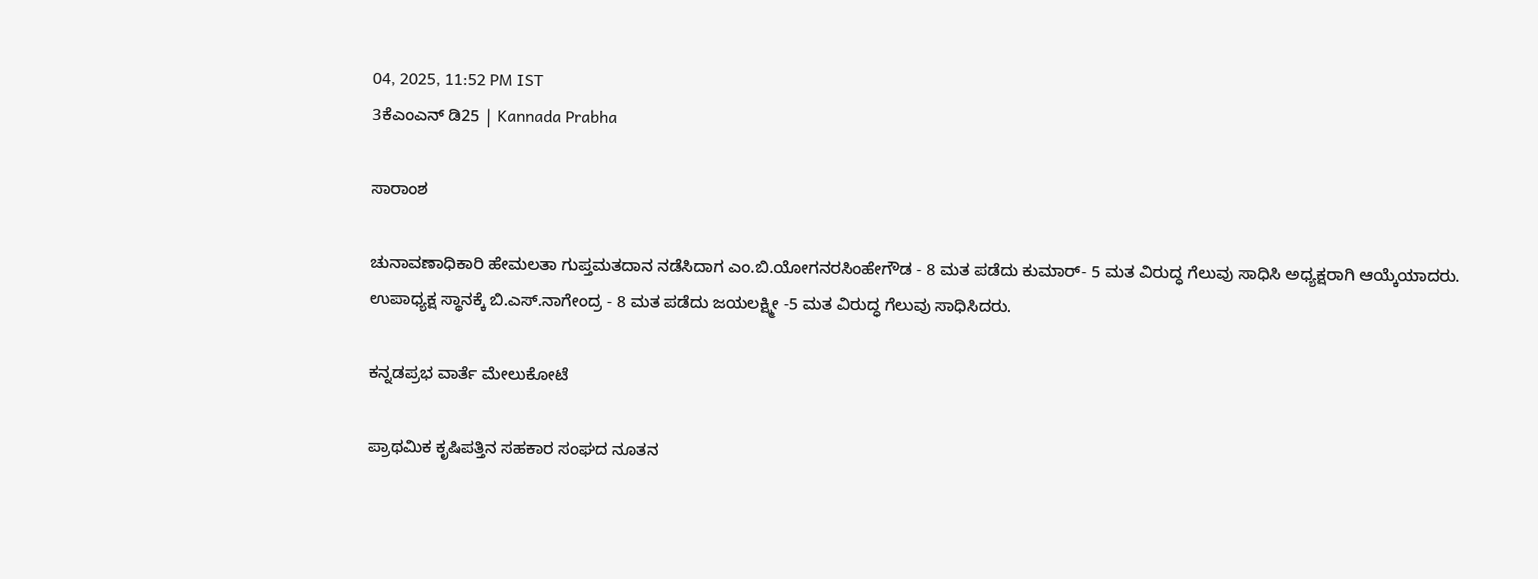04, 2025, 11:52 PM IST
3ಕೆಎಂಎನ್ ಡಿ25 | Kannada Prabha

ಸಾರಾಂಶ

ಚುನಾವಣಾಧಿಕಾರಿ ಹೇಮಲತಾ ಗುಪ್ತಮತದಾನ ನಡೆಸಿದಾಗ ಎಂ.ಬಿ.ಯೋಗನರಸಿಂಹೇಗೌಡ - 8 ಮತ ಪಡೆದು ಕುಮಾರ್- 5 ಮತ ವಿರುದ್ಧ ಗೆಲುವು ಸಾಧಿಸಿ ಅಧ್ಯಕ್ಷರಾಗಿ ಆಯ್ಕೆಯಾದರು. ಉಪಾಧ್ಯಕ್ಷ ಸ್ಥಾನಕ್ಕೆ ಬಿ.ಎಸ್.ನಾಗೇಂದ್ರ - 8 ಮತ ಪಡೆದು ಜಯಲಕ್ಷ್ಮೀ -5 ಮತ ವಿರುದ್ಧ ಗೆಲುವು ಸಾಧಿಸಿದರು.

ಕನ್ನಡಪ್ರಭ ವಾರ್ತೆ ಮೇಲುಕೋಟೆ

ಪ್ರಾಥಮಿಕ ಕೃಷಿಪತ್ತಿನ ಸಹಕಾರ ಸಂಘದ ನೂತನ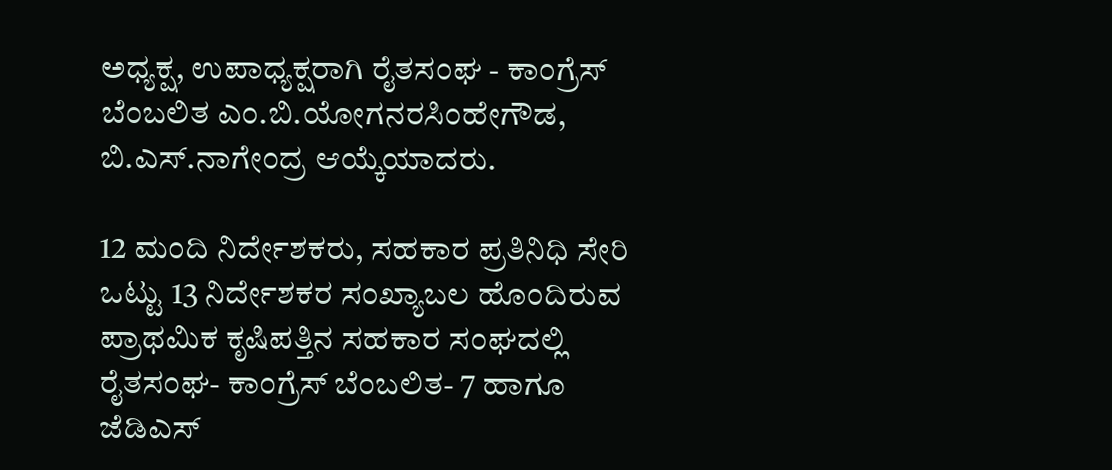ಅಧ್ಯಕ್ಷ, ಉಪಾಧ್ಯಕ್ಷರಾಗಿ ರೈತಸಂಘ - ಕಾಂಗ್ರೆಸ್ ಬೆಂಬಲಿತ ಎಂ.ಬಿ.ಯೋಗನರಸಿಂಹೇಗೌಡ, ಬಿ.ಎಸ್.ನಾಗೇಂದ್ರ ಆಯ್ಕೆಯಾದರು.

12 ಮಂದಿ ನಿರ್ದೇಶಕರು, ಸಹಕಾರ ಪ್ರತಿನಿಧಿ ಸೇರಿ ಒಟ್ಟು 13 ನಿರ್ದೇಶಕರ ಸಂಖ್ಯಾಬಲ ಹೊಂದಿರುವ ಪ್ರಾಥಮಿಕ ಕೃಷಿಪತ್ತಿನ ಸಹಕಾರ ಸಂಘದಲ್ಲಿ ರೈತಸಂಘ- ಕಾಂಗ್ರೆಸ್ ಬೆಂಬಲಿತ- 7 ಹಾಗೂ ಜೆಡಿಎಸ್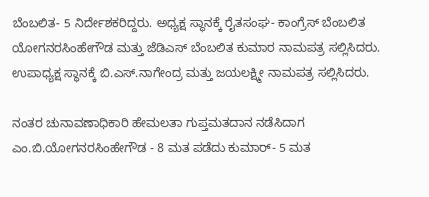ಬೆಂಬಲಿತ- 5 ನಿರ್ದೇಶಕರಿದ್ದರು. ಅಧ್ಯಕ್ಷ ಸ್ಥಾನಕ್ಕೆ ರೈತಸಂಘ- ಕಾಂಗ್ರೆಸ್ ಬೆಂಬಲಿತ ಯೋಗನರಸಿಂಹೇಗೌಡ ಮತ್ತು ಜೆಡಿಎಸ್ ಬೆಂಬಲಿತ ಕುಮಾರ ನಾಮಪತ್ರ ಸಲ್ಲಿಸಿದರು. ಉಪಾಧ್ಯಕ್ಷ ಸ್ಥಾನಕ್ಕೆ ಬಿ.ಎಸ್.ನಾಗೇಂದ್ರ ಮತ್ತು ಜಯಲಕ್ಷ್ಮೀ ನಾಮಪತ್ರ ಸಲ್ಲಿಸಿದರು.

ನಂತರ ಚುನಾವಣಾಧಿಕಾರಿ ಹೇಮಲತಾ ಗುಪ್ತಮತದಾನ ನಡೆಸಿದಾಗ ಎಂ.ಬಿ.ಯೋಗನರಸಿಂಹೇಗೌಡ - 8 ಮತ ಪಡೆದು ಕುಮಾರ್- 5 ಮತ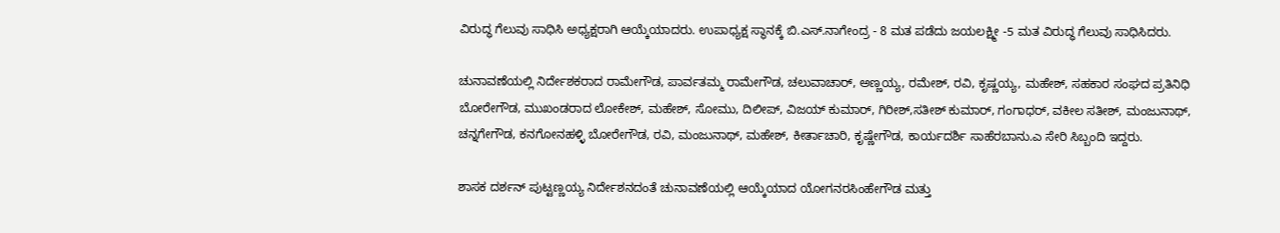ವಿರುದ್ಧ ಗೆಲುವು ಸಾಧಿಸಿ ಅಧ್ಯಕ್ಷರಾಗಿ ಆಯ್ಕೆಯಾದರು. ಉಪಾಧ್ಯಕ್ಷ ಸ್ಥಾನಕ್ಕೆ ಬಿ.ಎಸ್.ನಾಗೇಂದ್ರ - 8 ಮತ ಪಡೆದು ಜಯಲಕ್ಷ್ಮೀ -5 ಮತ ವಿರುದ್ಧ ಗೆಲುವು ಸಾಧಿಸಿದರು.

ಚುನಾವಣೆಯಲ್ಲಿ ನಿರ್ದೇಶಕರಾದ ರಾಮೇಗೌಡ, ಪಾರ್ವತಮ್ಮ ರಾಮೇಗೌಡ, ಚಲುವಾಚಾರ್, ಅಣ್ಣಯ್ಯ, ರಮೇಶ್, ರವಿ, ಕೃಷ್ಣಯ್ಯ, ಮಹೇಶ್, ಸಹಕಾರ ಸಂಘದ ಪ್ರತಿನಿಧಿ ಬೋರೇಗೌಡ, ಮುಖಂಡರಾದ ಲೋಕೇಶ್, ಮಹೇಶ್, ಸೋಮು, ದಿಲೀಪ್, ವಿಜಯ್ ಕುಮಾರ್, ಗಿರೀಶ್,ಸತೀಶ್ ಕುಮಾರ್, ಗಂಗಾಧರ್, ವಕೀಲ ಸತೀಶ್, ಮಂಜುನಾಥ್, ಚನ್ನಗೇಗೌಡ, ಕನಗೋನಹಳ್ಳಿ ಬೋರೇಗೌಡ, ರವಿ, ಮಂಜುನಾಥ್, ಮಹೇಶ್, ಕೀರ್ತಾಚಾರಿ, ಕೃಷ್ಣೇಗೌಡ, ಕಾರ್ಯದರ್ಶಿ ಸಾಹೆರಬಾನು.ಎ ಸೇರಿ ಸಿಬ್ಬಂದಿ ಇದ್ದರು‌.

ಶಾಸಕ ದರ್ಶನ್ ಪುಟ್ಟಣ್ಣಯ್ಯ ನಿರ್ದೇಶನದಂತೆ ಚುನಾವಣೆಯಲ್ಲಿ ಆಯ್ಕೆಯಾದ ಯೋಗನರಸಿಂಹೇಗೌಡ ಮತ್ತು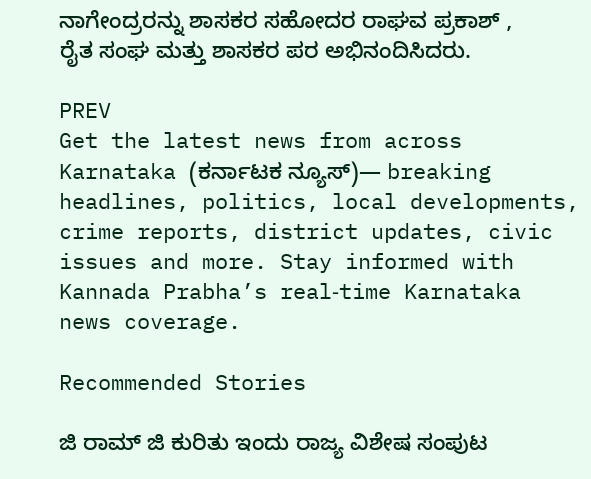ನಾಗೇಂದ್ರರನ್ನು ಶಾಸಕರ ಸಹೋದರ ರಾಘವ ಪ್ರಕಾಶ್ , ರೈತ ಸಂಘ ಮತ್ತು ಶಾಸಕರ ಪರ ಅಭಿನಂದಿಸಿದರು.

PREV
Get the latest news from across Karnataka (ಕರ್ನಾಟಕ ನ್ಯೂಸ್)— breaking headlines, politics, local developments, crime reports, district updates, civic issues and more. Stay informed with Kannada Prabha’s real‑time Karnataka news coverage.

Recommended Stories

ಜಿ ರಾಮ್‌ ಜಿ ಕುರಿತು ಇಂದು ರಾಜ್ಯ ವಿಶೇಷ ಸಂಪುಟ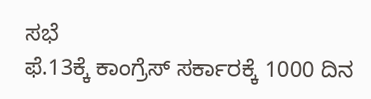ಸಭೆ
ಫೆ.13ಕ್ಕೆ ಕಾಂಗ್ರೆಸ್‌ ಸರ್ಕಾರಕ್ಕೆ 1000 ದಿನ